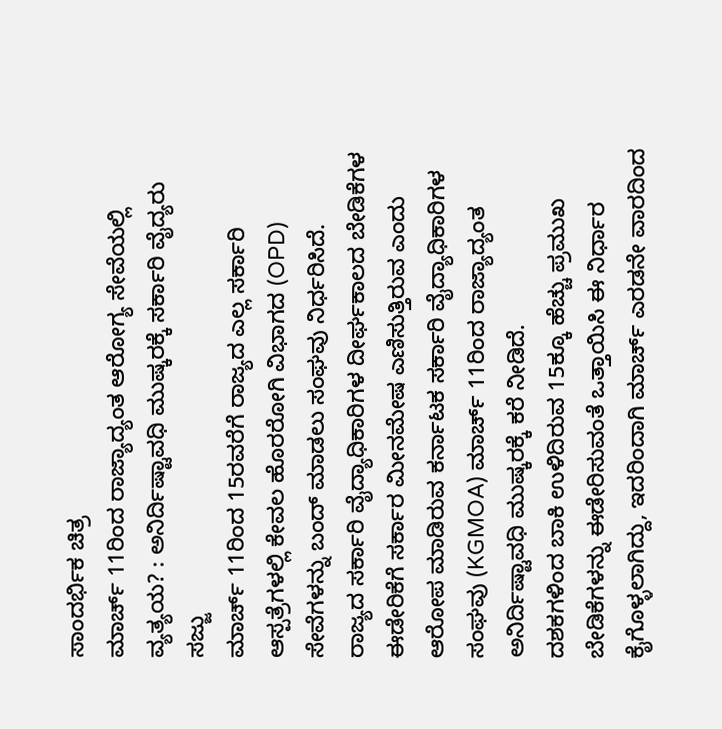ಸಾಂದರ್ಭಿಕ ಚಿತ್ರ
ಮಾರ್ಚ್ 11ರಿಂದ ರಾಜ್ಯಾದ್ಯಂತ ಆರೋಗ್ಯ ಸೇವೆಯಲ್ಲಿ ವ್ಯತ್ಯಯ? : ಅನಿರ್ದಿಷ್ಟಾವಧಿ ಮುಷ್ಕರಕ್ಕೆ ಸರ್ಕಾರಿ ವೈದ್ಯರು ಸಜ್ಜು
ಮಾರ್ಚ್ 11ರಿಂದ 15ರವರೆಗೆ ರಾಜ್ಯದ ಎಲ್ಲ ಸರ್ಕಾರಿ ಆಸ್ಪತ್ರೆಗಳಲ್ಲಿ ಕೇವಲ ಹೊರರೋಗಿ ವಿಭಾಗದ (OPD) ಸೇವೆಗಳನ್ನು ಬಂದ್ ಮಾಡಲು ಸಂಘವು ನಿರ್ಧರಿಸಿದೆ.
ರಾಜ್ಯದ ಸರ್ಕಾರಿ ವೈದ್ಯಾಧಿಕಾರಿಗಳ ದೀರ್ಘಕಾಲದ ಬೇಡಿಕೆಗಳ ಈಡೇರಿಕೆಗೆ ಸರ್ಕಾರ ಮೀನಮೇಷ ಎಣಿಸುತ್ತಿರುವ ಎಂದು ಆರೋಪ ಮಾಡಿರುವ ಕರ್ನಾಟಕ ಸರ್ಕಾರಿ ವೈದ್ಯಾಧಿಕಾರಿಗಳ ಸಂಘವು (KGMOA) ಮಾರ್ಚ್ 11ರಿಂದ ರಾಜ್ಯಾದ್ಯಂತ ಅನಿರ್ದಿಷ್ಟಾವಧಿ ಮುಷ್ಕರಕ್ಕೆ ಕರೆ ನೀಡಿದೆ.
ದಶಕಗಳಿಂದ ಬಾಕಿ ಉಳಿದಿರುವ 15ಕ್ಕೂ ಹೆಚ್ಚು ಪ್ರಮುಖ ಬೇಡಿಕೆಗಳನ್ನು ಈಡೇರಿಸುವಂತೆ ಒತ್ತಾಯಿಸಿ ಈ ನಿರ್ಧಾರ ಕೈಗೊಳ್ಳಲಾಗಿದ್ದು, ಇದರಿಂದಾಗಿ ಮಾರ್ಚ್ ಎರಡನೇ ವಾರದಿಂದ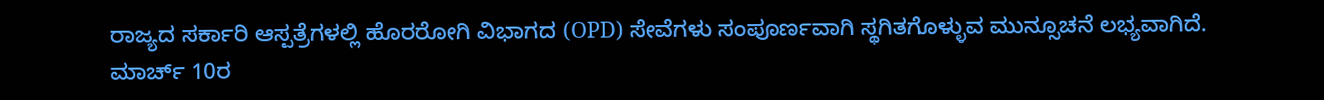ರಾಜ್ಯದ ಸರ್ಕಾರಿ ಆಸ್ಪತ್ರೆಗಳಲ್ಲಿ ಹೊರರೋಗಿ ವಿಭಾಗದ (OPD) ಸೇವೆಗಳು ಸಂಪೂರ್ಣವಾಗಿ ಸ್ಥಗಿತಗೊಳ್ಳುವ ಮುನ್ಸೂಚನೆ ಲಭ್ಯವಾಗಿದೆ. ಮಾರ್ಚ್ 10ರ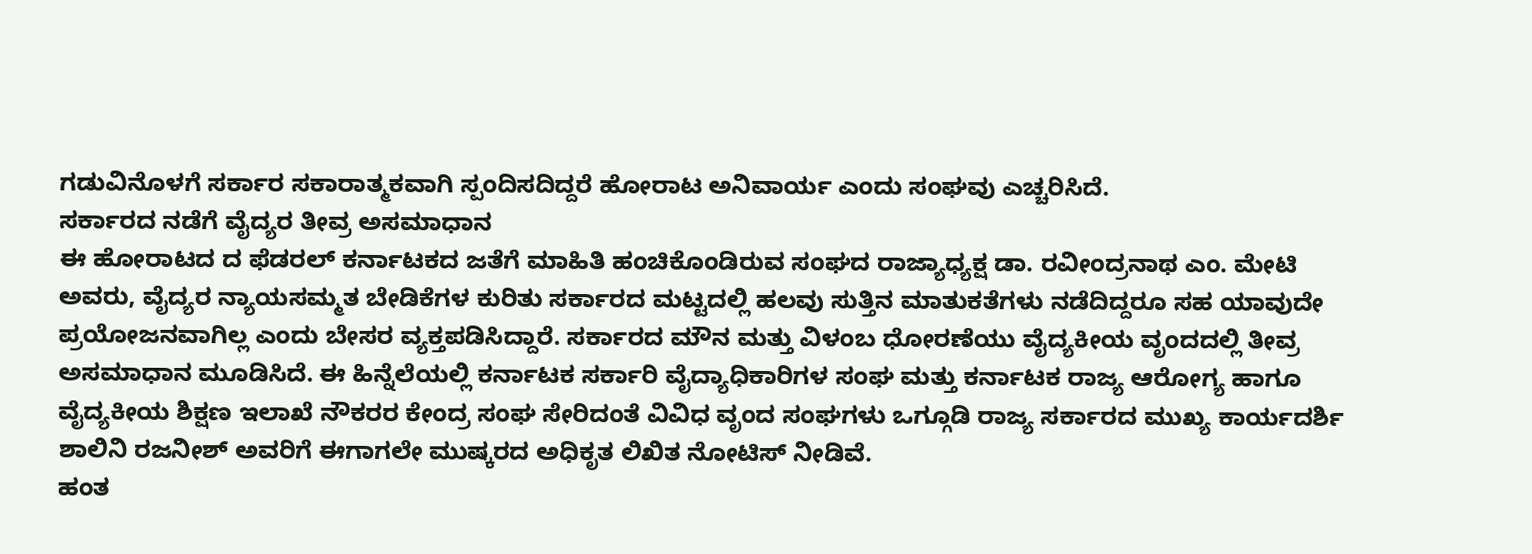ಗಡುವಿನೊಳಗೆ ಸರ್ಕಾರ ಸಕಾರಾತ್ಮಕವಾಗಿ ಸ್ಪಂದಿಸದಿದ್ದರೆ ಹೋರಾಟ ಅನಿವಾರ್ಯ ಎಂದು ಸಂಘವು ಎಚ್ಚರಿಸಿದೆ.
ಸರ್ಕಾರದ ನಡೆಗೆ ವೈದ್ಯರ ತೀವ್ರ ಅಸಮಾಧಾನ
ಈ ಹೋರಾಟದ ದ ಫೆಡರಲ್ ಕರ್ನಾಟಕದ ಜತೆಗೆ ಮಾಹಿತಿ ಹಂಚಿಕೊಂಡಿರುವ ಸಂಘದ ರಾಜ್ಯಾಧ್ಯಕ್ಷ ಡಾ. ರವೀಂದ್ರನಾಥ ಎಂ. ಮೇಟಿ ಅವರು, ವೈದ್ಯರ ನ್ಯಾಯಸಮ್ಮತ ಬೇಡಿಕೆಗಳ ಕುರಿತು ಸರ್ಕಾರದ ಮಟ್ಟದಲ್ಲಿ ಹಲವು ಸುತ್ತಿನ ಮಾತುಕತೆಗಳು ನಡೆದಿದ್ದರೂ ಸಹ ಯಾವುದೇ ಪ್ರಯೋಜನವಾಗಿಲ್ಲ ಎಂದು ಬೇಸರ ವ್ಯಕ್ತಪಡಿಸಿದ್ದಾರೆ. ಸರ್ಕಾರದ ಮೌನ ಮತ್ತು ವಿಳಂಬ ಧೋರಣೆಯು ವೈದ್ಯಕೀಯ ವೃಂದದಲ್ಲಿ ತೀವ್ರ ಅಸಮಾಧಾನ ಮೂಡಿಸಿದೆ. ಈ ಹಿನ್ನೆಲೆಯಲ್ಲಿ ಕರ್ನಾಟಕ ಸರ್ಕಾರಿ ವೈದ್ಯಾಧಿಕಾರಿಗಳ ಸಂಘ ಮತ್ತು ಕರ್ನಾಟಕ ರಾಜ್ಯ ಆರೋಗ್ಯ ಹಾಗೂ ವೈದ್ಯಕೀಯ ಶಿಕ್ಷಣ ಇಲಾಖೆ ನೌಕರರ ಕೇಂದ್ರ ಸಂಘ ಸೇರಿದಂತೆ ವಿವಿಧ ವೃಂದ ಸಂಘಗಳು ಒಗ್ಗೂಡಿ ರಾಜ್ಯ ಸರ್ಕಾರದ ಮುಖ್ಯ ಕಾರ್ಯದರ್ಶಿ ಶಾಲಿನಿ ರಜನೀಶ್ ಅವರಿಗೆ ಈಗಾಗಲೇ ಮುಷ್ಕರದ ಅಧಿಕೃತ ಲಿಖಿತ ನೋಟಿಸ್ ನೀಡಿವೆ.
ಹಂತ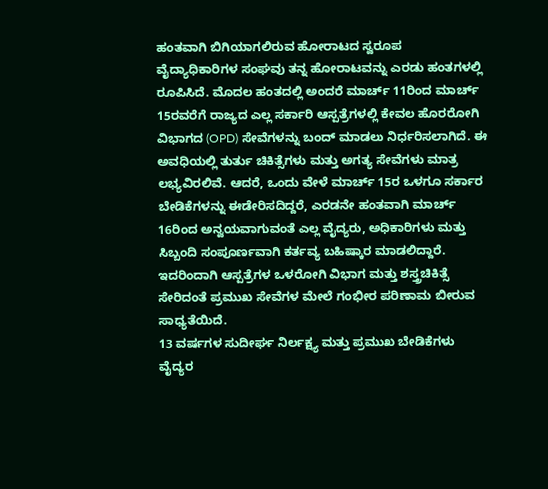ಹಂತವಾಗಿ ಬಿಗಿಯಾಗಲಿರುವ ಹೋರಾಟದ ಸ್ವರೂಪ
ವೈದ್ಯಾಧಿಕಾರಿಗಳ ಸಂಘವು ತನ್ನ ಹೋರಾಟವನ್ನು ಎರಡು ಹಂತಗಳಲ್ಲಿ ರೂಪಿಸಿದೆ. ಮೊದಲ ಹಂತದಲ್ಲಿ ಅಂದರೆ ಮಾರ್ಚ್ 11ರಿಂದ ಮಾರ್ಚ್ 15ರವರೆಗೆ ರಾಜ್ಯದ ಎಲ್ಲ ಸರ್ಕಾರಿ ಆಸ್ಪತ್ರೆಗಳಲ್ಲಿ ಕೇವಲ ಹೊರರೋಗಿ ವಿಭಾಗದ (OPD) ಸೇವೆಗಳನ್ನು ಬಂದ್ ಮಾಡಲು ನಿರ್ಧರಿಸಲಾಗಿದೆ. ಈ ಅವಧಿಯಲ್ಲಿ ತುರ್ತು ಚಿಕಿತ್ಸೆಗಳು ಮತ್ತು ಅಗತ್ಯ ಸೇವೆಗಳು ಮಾತ್ರ ಲಭ್ಯವಿರಲಿವೆ. ಆದರೆ, ಒಂದು ವೇಳೆ ಮಾರ್ಚ್ 15ರ ಒಳಗೂ ಸರ್ಕಾರ ಬೇಡಿಕೆಗಳನ್ನು ಈಡೇರಿಸದಿದ್ದರೆ, ಎರಡನೇ ಹಂತವಾಗಿ ಮಾರ್ಚ್ 16ರಿಂದ ಅನ್ವಯವಾಗುವಂತೆ ಎಲ್ಲ ವೈದ್ಯರು, ಅಧಿಕಾರಿಗಳು ಮತ್ತು ಸಿಬ್ಬಂದಿ ಸಂಪೂರ್ಣವಾಗಿ ಕರ್ತವ್ಯ ಬಹಿಷ್ಕಾರ ಮಾಡಲಿದ್ದಾರೆ. ಇದರಿಂದಾಗಿ ಆಸ್ಪತ್ರೆಗಳ ಒಳರೋಗಿ ವಿಭಾಗ ಮತ್ತು ಶಸ್ತ್ರಚಿಕಿತ್ಸೆ ಸೇರಿದಂತೆ ಪ್ರಮುಖ ಸೇವೆಗಳ ಮೇಲೆ ಗಂಭೀರ ಪರಿಣಾಮ ಬೀರುವ ಸಾಧ್ಯತೆಯಿದೆ.
13 ವರ್ಷಗಳ ಸುದೀರ್ಘ ನಿರ್ಲಕ್ಷ್ಯ ಮತ್ತು ಪ್ರಮುಖ ಬೇಡಿಕೆಗಳು
ವೈದ್ಯರ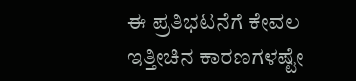ಈ ಪ್ರತಿಭಟನೆಗೆ ಕೇವಲ ಇತ್ತೀಚಿನ ಕಾರಣಗಳಷ್ಟೇ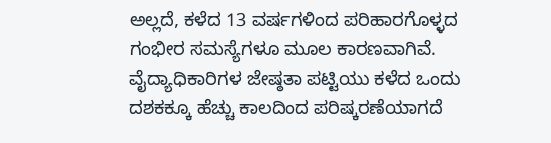ಅಲ್ಲದೆ, ಕಳೆದ 13 ವರ್ಷಗಳಿಂದ ಪರಿಹಾರಗೊಳ್ಳದ ಗಂಭೀರ ಸಮಸ್ಯೆಗಳೂ ಮೂಲ ಕಾರಣವಾಗಿವೆ. ವೈದ್ಯಾಧಿಕಾರಿಗಳ ಜೇಷ್ಠತಾ ಪಟ್ಟಿಯು ಕಳೆದ ಒಂದು ದಶಕಕ್ಕೂ ಹೆಚ್ಚು ಕಾಲದಿಂದ ಪರಿಷ್ಕರಣೆಯಾಗದೆ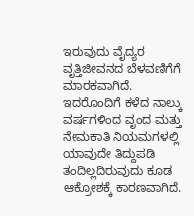ಇರುವುದು ವೈದ್ಯರ ವೃತ್ತಿಜೀವನದ ಬೆಳವಣಿಗೆಗೆ ಮಾರಕವಾಗಿದೆ. ಇದರೊಂದಿಗೆ ಕಳೆದ ನಾಲ್ಕು ವರ್ಷಗಳಿಂದ ವೃಂದ ಮತ್ತು ನೇಮಕಾತಿ ನಿಯಮಗಳಲ್ಲಿ ಯಾವುದೇ ತಿದ್ದುಪಡಿ ತಂದಿಲ್ಲದಿರುವುದು ಕೂಡ ಆಕ್ರೋಶಕ್ಕೆ ಕಾರಣವಾಗಿದೆ.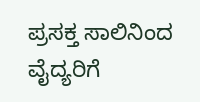ಪ್ರಸಕ್ತ ಸಾಲಿನಿಂದ ವೈದ್ಯರಿಗೆ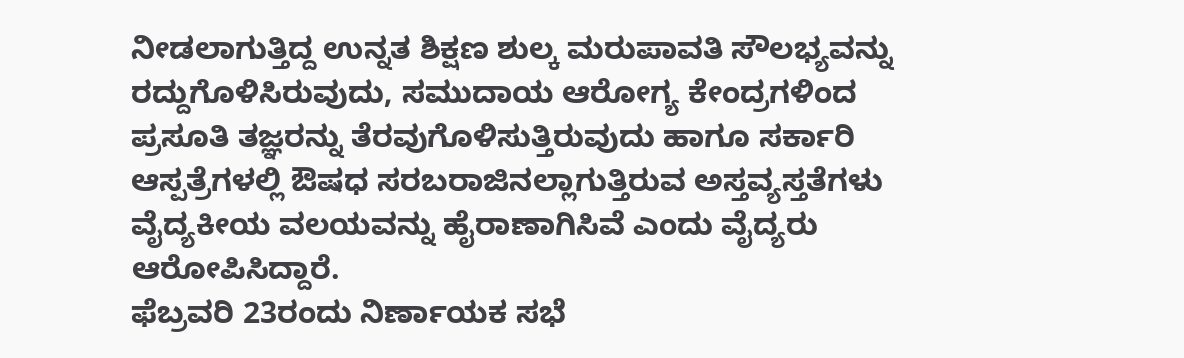ನೀಡಲಾಗುತ್ತಿದ್ದ ಉನ್ನತ ಶಿಕ್ಷಣ ಶುಲ್ಕ ಮರುಪಾವತಿ ಸೌಲಭ್ಯವನ್ನು ರದ್ದುಗೊಳಿಸಿರುವುದು, ಸಮುದಾಯ ಆರೋಗ್ಯ ಕೇಂದ್ರಗಳಿಂದ ಪ್ರಸೂತಿ ತಜ್ಞರನ್ನು ತೆರವುಗೊಳಿಸುತ್ತಿರುವುದು ಹಾಗೂ ಸರ್ಕಾರಿ ಆಸ್ಪತ್ರೆಗಳಲ್ಲಿ ಔಷಧ ಸರಬರಾಜಿನಲ್ಲಾಗುತ್ತಿರುವ ಅಸ್ತವ್ಯಸ್ತತೆಗಳು ವೈದ್ಯಕೀಯ ವಲಯವನ್ನು ಹೈರಾಣಾಗಿಸಿವೆ ಎಂದು ವೈದ್ಯರು ಆರೋಪಿಸಿದ್ದಾರೆ.
ಫೆಬ್ರವರಿ 23ರಂದು ನಿರ್ಣಾಯಕ ಸಭೆ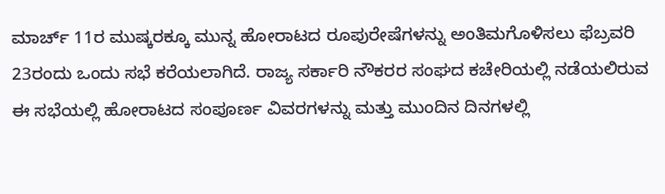ಮಾರ್ಚ್ 11ರ ಮುಷ್ಕರಕ್ಕೂ ಮುನ್ನ ಹೋರಾಟದ ರೂಪುರೇಷೆಗಳನ್ನು ಅಂತಿಮಗೊಳಿಸಲು ಫೆಬ್ರವರಿ 23ರಂದು ಒಂದು ಸಭೆ ಕರೆಯಲಾಗಿದೆ. ರಾಜ್ಯ ಸರ್ಕಾರಿ ನೌಕರರ ಸಂಘದ ಕಚೇರಿಯಲ್ಲಿ ನಡೆಯಲಿರುವ ಈ ಸಭೆಯಲ್ಲಿ ಹೋರಾಟದ ಸಂಪೂರ್ಣ ವಿವರಗಳನ್ನು ಮತ್ತು ಮುಂದಿನ ದಿನಗಳಲ್ಲಿ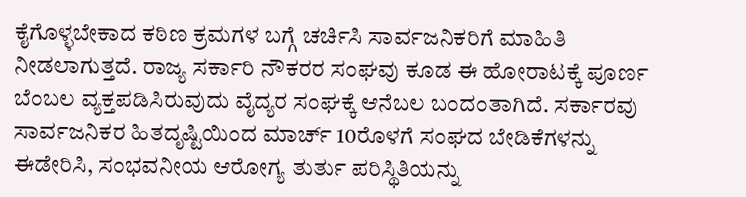ಕೈಗೊಳ್ಳಬೇಕಾದ ಕಠಿಣ ಕ್ರಮಗಳ ಬಗ್ಗೆ ಚರ್ಚಿಸಿ ಸಾರ್ವಜನಿಕರಿಗೆ ಮಾಹಿತಿ ನೀಡಲಾಗುತ್ತದೆ. ರಾಜ್ಯ ಸರ್ಕಾರಿ ನೌಕರರ ಸಂಘವು ಕೂಡ ಈ ಹೋರಾಟಕ್ಕೆ ಪೂರ್ಣ ಬೆಂಬಲ ವ್ಯಕ್ತಪಡಿಸಿರುವುದು ವೈದ್ಯರ ಸಂಘಕ್ಕೆ ಆನೆಬಲ ಬಂದಂತಾಗಿದೆ. ಸರ್ಕಾರವು ಸಾರ್ವಜನಿಕರ ಹಿತದೃಷ್ಟಿಯಿಂದ ಮಾರ್ಚ್ 10ರೊಳಗೆ ಸಂಘದ ಬೇಡಿಕೆಗಳನ್ನು ಈಡೇರಿಸಿ, ಸಂಭವನೀಯ ಆರೋಗ್ಯ ತುರ್ತು ಪರಿಸ್ಥಿತಿಯನ್ನು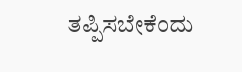ತಪ್ಪಿಸಬೇಕೆಂದು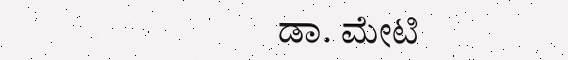ಡಾ. ಮೇಟಿ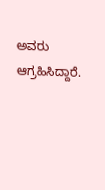ಅವರು ಆಗ್ರಹಿಸಿದ್ದಾರೆ.